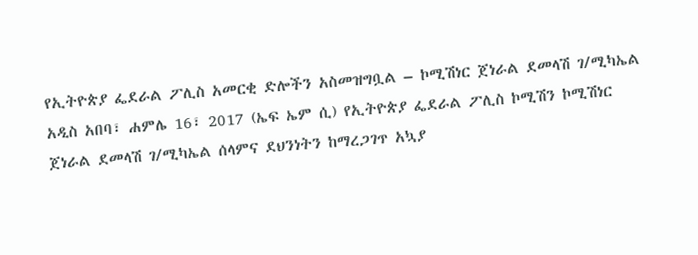የኢትዮጵያ ፌደራል ፖሊስ አመርቂ ድሎችን አስመዝግቧል – ኮሚሽነር ጀነራል ደመላሽ ገ/ሚካኤል
አዲስ አበባ፣ ሐምሌ 16፣ 2017 (ኤፍ ኤም ሲ) የኢትዮጵያ ፌደራል ፖሊስ ኮሚሽን ኮሚሽነር ጀነራል ደመላሽ ገ/ሚካኤል ሰላምና ደህንነትን ከማረጋገጥ አኳያ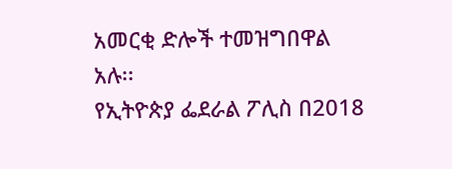አመርቂ ድሎች ተመዝግበዋል አሉ፡፡
የኢትዮጵያ ፌደራል ፖሊስ በ2018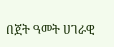በጀት ዓመት ሀገራዊ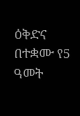ዕቅድና በተቋሙ የ5 ዓመት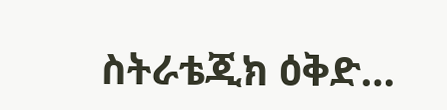ስትራቴጂክ ዕቅድ…